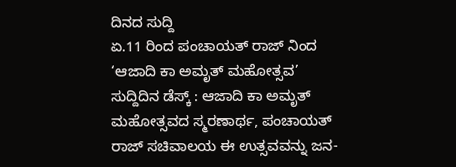ದಿನದ ಸುದ್ದಿ
ಏ.11 ರಿಂದ ಪಂಚಾಯತ್ ರಾಜ್ ನಿಂದ ‘ಆಜಾದಿ ಕಾ ಅಮೃತ್ ಮಹೋತ್ಸವ’
ಸುದ್ದಿದಿನ ಡೆಸ್ಕ್ : ಆಜಾದಿ ಕಾ ಅಮೃತ್ ಮಹೋತ್ಸವದ ಸ್ಮರಣಾರ್ಥ, ಪಂಚಾಯತ್ ರಾಜ್ ಸಚಿವಾಲಯ ಈ ಉತ್ಸವವನ್ನು ಜನ-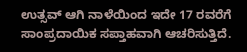ಉತ್ಸವ್ ಆಗಿ ನಾಳೆಯಿಂದ ಇದೇ 17 ರವರೆಗೆ ಸಾಂಪ್ರದಾಯಿಕ ಸಪ್ತಾಹವಾಗಿ ಆಚರಿಸುತ್ತಿದೆ.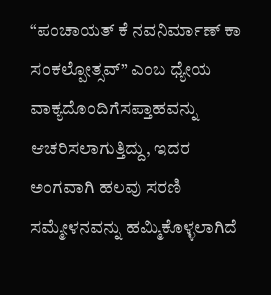“ಪಂಚಾಯತ್ ಕೆ ನವನಿರ್ಮಾಣ್ ಕಾ ಸಂಕಲ್ಪೋತ್ಸವ್” ಎಂಬ ಧ್ಯೇಯ ವಾಕ್ಯದೊಂದಿಗೆಸಪ್ತಾಹವನ್ನು ಆಚರಿಸಲಾಗುತ್ತಿದ್ದು, ಇದರ ಅಂಗವಾಗಿ ಹಲವು ಸರಣಿ ಸಮ್ಮೇಳನವನ್ನು ಹಮ್ಮಿಕೊಳ್ಳಲಾಗಿದೆ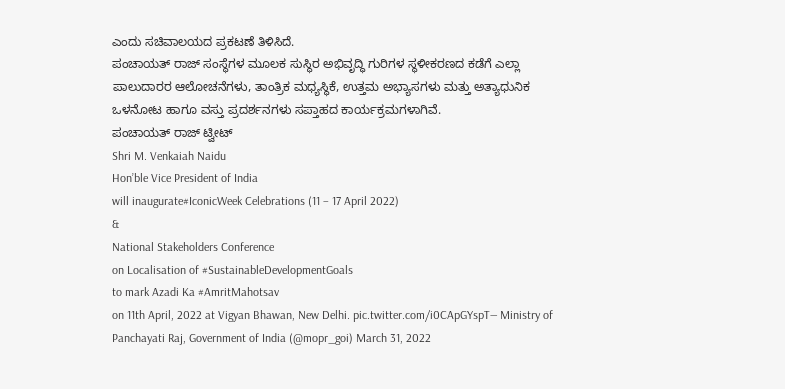ಎಂದು ಸಚಿವಾಲಯದ ಪ್ರಕಟಣೆ ತಿಳಿಸಿದೆ.
ಪಂಚಾಯತ್ ರಾಜ್ ಸಂಸ್ಥೆಗಳ ಮೂಲಕ ಸುಸ್ಥಿರ ಅಭಿವೃದ್ಧಿ ಗುರಿಗಳ ಸ್ಥಳೀಕರಣದ ಕಡೆಗೆ ಎಲ್ಲಾ ಪಾಲುದಾರರ ಆಲೋಚನೆಗಳು, ತಾಂತ್ರಿಕ ಮಧ್ಯಸ್ಥಿಕೆ, ಉತ್ತಮ ಅಭ್ಯಾಸಗಳು ಮತ್ತು ಅತ್ಯಾಧುನಿಕ ಒಳನೋಟ ಹಾಗೂ ವಸ್ತು ಪ್ರದರ್ಶನಗಳು ಸಪ್ತಾಹದ ಕಾರ್ಯಕ್ರಮಗಳಾಗಿವೆ.
ಪಂಚಾಯತ್ ರಾಜ್ ಟ್ವೀಟ್
Shri M. Venkaiah Naidu
Hon’ble Vice President of India
will inaugurate#IconicWeek Celebrations (11 – 17 April 2022)
&
National Stakeholders Conference
on Localisation of #SustainableDevelopmentGoals
to mark Azadi Ka #AmritMahotsav
on 11th April, 2022 at Vigyan Bhawan, New Delhi. pic.twitter.com/i0CApGYspT— Ministry of Panchayati Raj, Government of India (@mopr_goi) March 31, 2022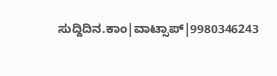ಸುದ್ದಿದಿನ.ಕಾಂ|ವಾಟ್ಸಾಪ್|9980346243